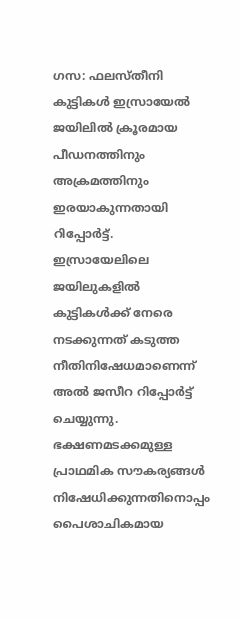ഗസ: ഫലസ്തീനി കുട്ടികൾ ഇസ്രായേൽ ജയിലിൽ ക്രൂരമായ പീഡനത്തിനും അക്രമത്തിനും ഇരയാകുന്നതായി റിപ്പോർട്ട്. ഇസ്രായേലിലെ ജയിലുകളിൽ കുട്ടികൾക്ക് നേരെ നടക്കുന്നത് കടുത്ത നീതിനിഷേധമാണെന്ന് അൽ ജസീറ റിപ്പോർട്ട് ചെയ്യുന്നു.
ഭക്ഷണമടക്കമുള്ള പ്രാഥമിക സൗകര്യങ്ങൾ നിഷേധിക്കുന്നതിനൊപ്പം പൈശാചികമായ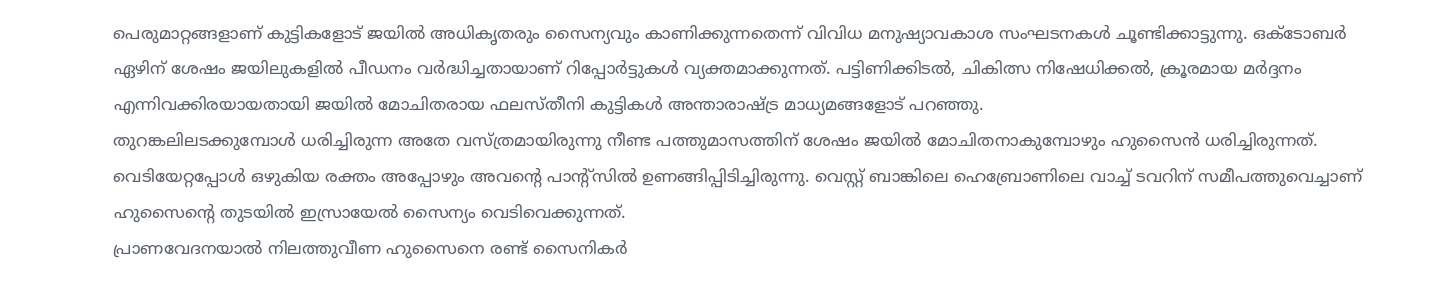പെരുമാറ്റങ്ങളാണ് കുട്ടികളോട് ജയിൽ അധികൃതരും സൈന്യവും കാണിക്കുന്നതെന്ന് വിവിധ മനുഷ്യാവകാശ സംഘടനകൾ ചൂണ്ടിക്കാട്ടുന്നു. ഒക്ടോബർ ഏഴിന് ശേഷം ജയിലുകളിൽ പീഡനം വർദ്ധിച്ചതായാണ് റിപ്പോർട്ടുകൾ വ്യക്തമാക്കുന്നത്. പട്ടിണിക്കിടൽ, ചികിത്സ നിഷേധിക്കൽ, ക്രൂരമായ മർദ്ദനം എന്നിവക്കിരയായതായി ജയിൽ മോചിതരായ ഫലസ്തീനി കുട്ടികൾ അന്താരാഷ്ട്ര മാധ്യമങ്ങളോട് പറഞ്ഞു.
തുറങ്കലിലടക്കുമ്പോൾ ധരിച്ചിരുന്ന അതേ വസ്ത്രമായിരുന്നു നീണ്ട പത്തുമാസത്തിന് ശേഷം ജയിൽ മോചിതനാകുമ്പോഴും ഹുസൈൻ ധരിച്ചിരുന്നത്. വെടിയേറ്റപ്പോൾ ഒഴുകിയ രക്തം അപ്പോഴും അവന്റെ പാന്റ്സിൽ ഉണങ്ങിപ്പിടിച്ചിരുന്നു. വെസ്റ്റ് ബാങ്കിലെ ഹെബ്രോണിലെ വാച്ച് ടവറിന് സമീപത്തുവെച്ചാണ് ഹുസൈന്റെ തുടയിൽ ഇസ്രായേൽ സൈന്യം വെടിവെക്കുന്നത്.
പ്രാണവേദനയാൽ നിലത്തുവീണ ഹുസൈനെ രണ്ട് സൈനികർ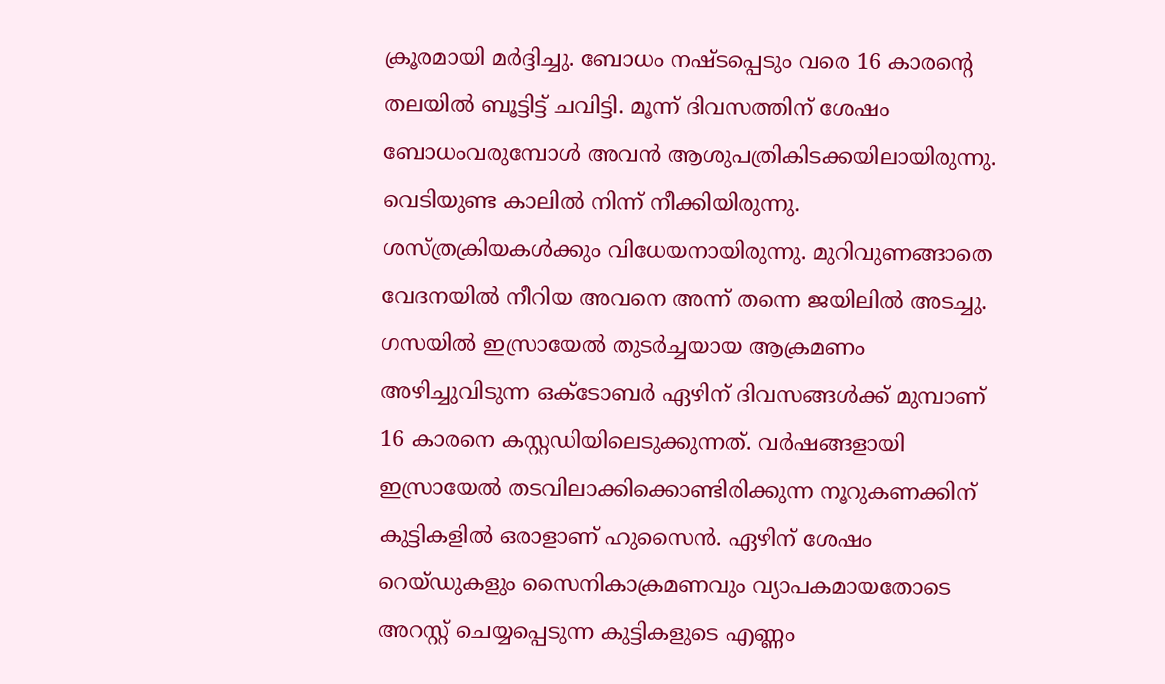ക്രൂരമായി മർദ്ദിച്ചു. ബോധം നഷ്ടപ്പെടും വരെ 16 കാരന്റെ തലയിൽ ബൂട്ടിട്ട് ചവിട്ടി. മൂന്ന് ദിവസത്തിന് ശേഷം ബോധംവരുമ്പോൾ അവൻ ആശുപത്രികിടക്കയിലായിരുന്നു. വെടിയുണ്ട കാലിൽ നിന്ന് നീക്കിയിരുന്നു. ശസ്ത്രക്രിയകൾക്കും വിധേയനായിരുന്നു. മുറിവുണങ്ങാതെ വേദനയിൽ നീറിയ അവനെ അന്ന് തന്നെ ജയിലിൽ അടച്ചു.
ഗസയിൽ ഇസ്രായേൽ തുടർച്ചയായ ആക്രമണം അഴിച്ചുവിടുന്ന ഒക്ടോബർ ഏഴിന് ദിവസങ്ങൾക്ക് മുമ്പാണ് 16 കാരനെ കസ്റ്റഡിയിലെടുക്കുന്നത്. വർഷങ്ങളായി ഇസ്രായേൽ തടവിലാക്കിക്കൊണ്ടിരിക്കുന്ന നൂറുകണക്കിന് കുട്ടികളിൽ ഒരാളാണ് ഹുസൈൻ. ഏഴിന് ശേഷം റെയ്ഡുകളും സൈനികാക്രമണവും വ്യാപകമായതോടെ അറസ്റ്റ് ചെയ്യപ്പെടുന്ന കുട്ടികളുടെ എണ്ണം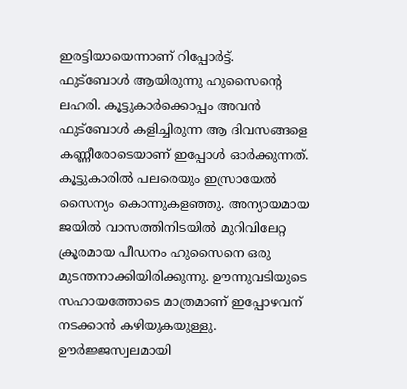ഇരട്ടിയായെന്നാണ് റിപ്പോർട്ട്.
ഫുട്ബോൾ ആയിരുന്നു ഹുസൈന്റെ ലഹരി. കൂട്ടുകാർക്കൊപ്പം അവൻ ഫുട്ബോൾ കളിച്ചിരുന്ന ആ ദിവസങ്ങളെ കണ്ണീരോടെയാണ് ഇപ്പോൾ ഓർക്കുന്നത്. കൂട്ടുകാരിൽ പലരെയും ഇസ്രായേൽ സൈന്യം കൊന്നുകളഞ്ഞു. അന്യായമായ ജയിൽ വാസത്തിനിടയിൽ മുറിവിലേറ്റ ക്രൂരമായ പീഡനം ഹുസൈനെ ഒരു മുടന്തനാക്കിയിരിക്കുന്നു. ഊന്നുവടിയുടെ സഹായത്തോടെ മാത്രമാണ് ഇപ്പോഴവന് നടക്കാൻ കഴിയുകയുള്ളു. ഊർജ്ജസ്വലമായി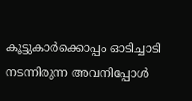കൂട്ടുകാർക്കൊപ്പം ഓടിച്ചാടി നടന്നിരുന്ന അവനിപ്പോൾ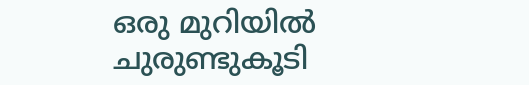ഒരു മുറിയിൽ ചുരുണ്ടുകൂടി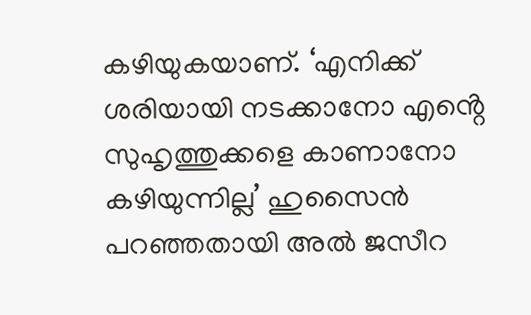കഴിയുകയാണ്. ‘എനിക്ക് ശരിയായി നടക്കാനോ എൻ്റെ സുഹൃത്തുക്കളെ കാണാനോ കഴിയുന്നില്ല’ ഹുസൈൻ പറഞ്ഞതായി അൽ ജസീറ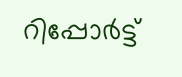റിപ്പോർട്ട്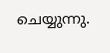ചെയ്യുന്നു.